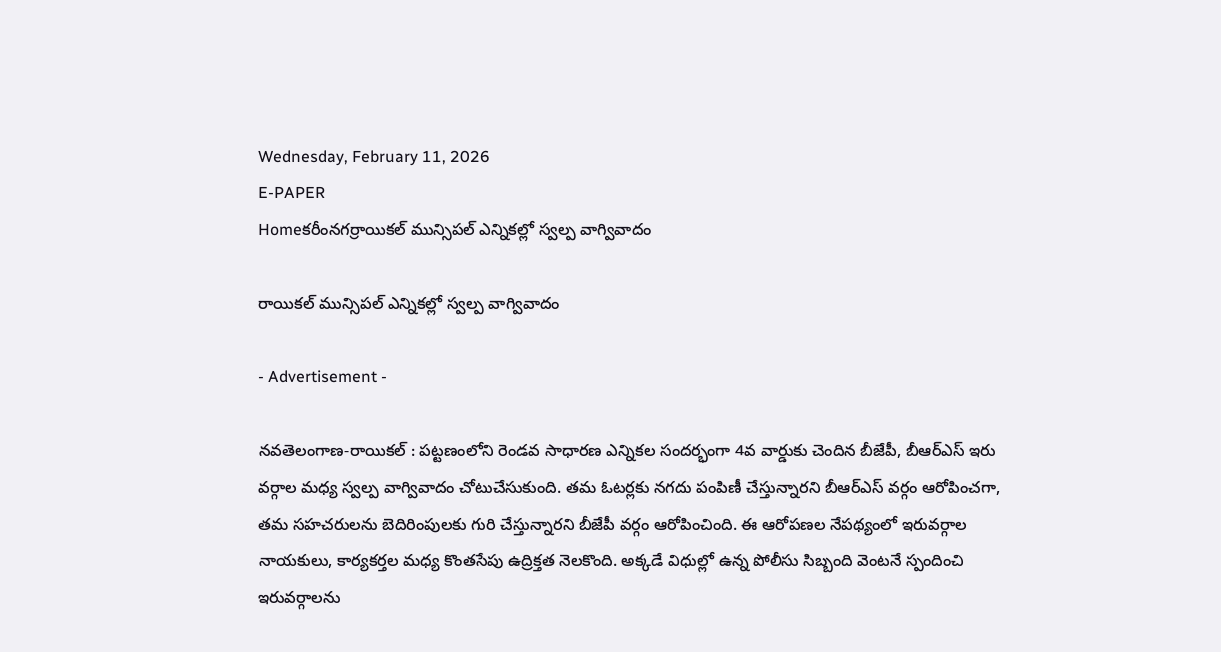Wednesday, February 11, 2026
E-PAPER
Homeకరీంనగర్రాయికల్ మున్సిపల్ ఎన్నికల్లో స్వల్ప వాగ్వివాదం

రాయికల్ మున్సిపల్ ఎన్నికల్లో స్వల్ప వాగ్వివాదం

- Advertisement -

నవతెలంగాణ-రాయికల్ : పట్టణంలోని రెండవ సాధారణ ఎన్నికల సందర్భంగా 4వ వార్డుకు చెందిన బీజేపీ, బీఆర్‌ఎస్ ఇరు వర్గాల మధ్య స్వల్ప వాగ్వివాదం చోటుచేసుకుంది. తమ ఓటర్లకు నగదు పంపిణీ చేస్తున్నారని బీఆర్‌ఎస్ వర్గం ఆరోపించగా, తమ సహచరులను బెదిరింపులకు గురి చేస్తున్నారని బీజేపీ వర్గం ఆరోపించింది. ఈ ఆరోపణల నేపథ్యంలో ఇరువర్గాల నాయకులు, కార్యకర్తల మధ్య కొంతసేపు ఉద్రిక్తత నెలకొంది. అక్కడే విధుల్లో ఉన్న పోలీసు సిబ్బంది వెంటనే స్పందించి ఇరువర్గాలను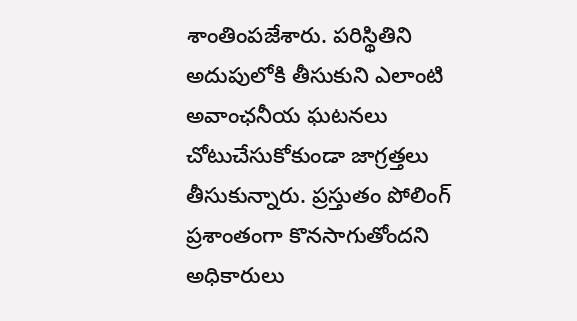శాంతింపజేశారు. పరిస్థితిని అదుపులోకి తీసుకుని ఎలాంటి అవాంఛనీయ ఘటనలు చోటుచేసుకోకుండా జాగ్రత్తలు తీసుకున్నారు. ప్రస్తుతం పోలింగ్ ప్రశాంతంగా కొనసాగుతోందని అధికారులు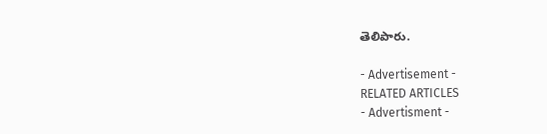తెలిపారు.

- Advertisement -
RELATED ARTICLES
- Advertisment -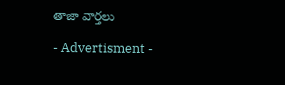తాజా వార్తలు

- Advertisment -